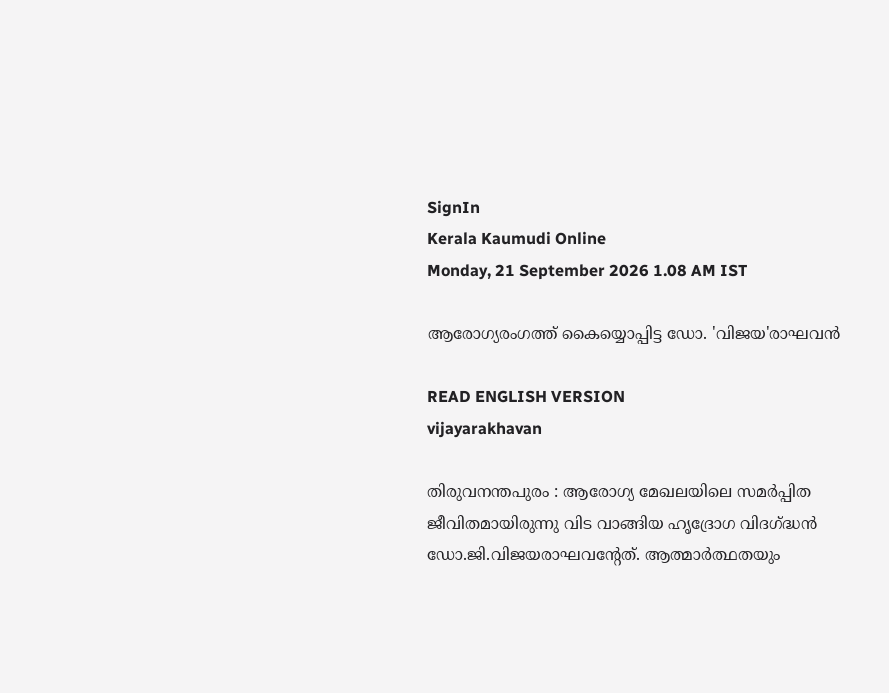SignIn
Kerala Kaumudi Online
Monday, 21 September 2026 1.08 AM IST

ആരോഗ്യരംഗത്ത് കൈയ്യൊപ്പിട്ട ഡോ. 'വിജയ'രാഘവൻ

READ ENGLISH VERSION
vijayarakhavan

തിരുവനന്തപുരം : ആരോഗ്യ മേഖലയിലെ സമർപ്പിത ജീവിതമായിരുന്നു വിട വാങ്ങിയ ‌ഹൃദ്രോഗ വിദഗ്ദ്ധൻ ഡോ.ജി.വിജയരാഘവന്റേത്. ആത്മാർത്ഥതയും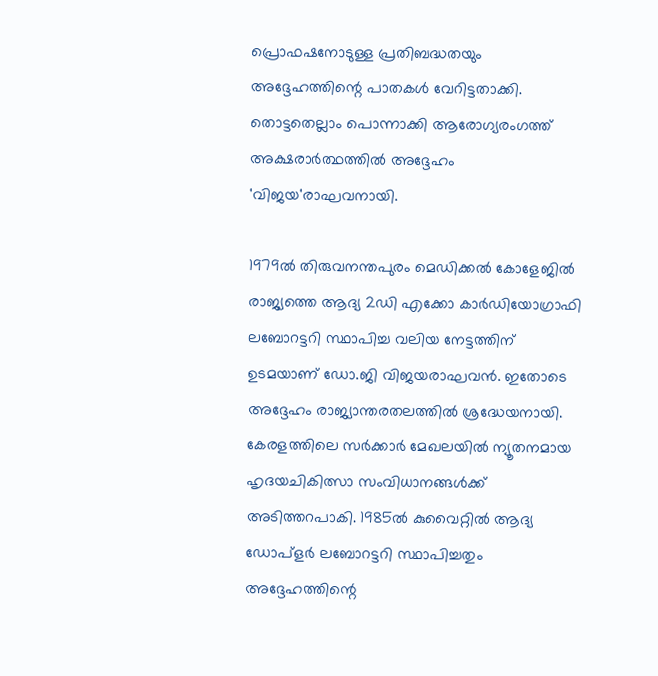പ്രൊഫഷനോടുള്ള പ്രതിബദ്ധതയും അദ്ദേഹത്തിന്റെ പാതകൾ വേറിട്ടതാക്കി. തൊട്ടതെല്ലാം പൊന്നാക്കി ആരോഗ്യരംഗത്ത് അക്ഷരാർത്ഥത്തിൽ അദ്ദേഹം 'വിജയ'രാഘവനായി.

1979ൽ തിരുവനന്തപുരം മെഡിക്കൽ കോളേജിൽ രാജ്യത്തെ ആദ്യ 2ഡി എക്കോ കാർഡിയോഗ്രാഫി ലബോറട്ടറി സ്ഥാപിച്ച വലിയ നേട്ടത്തിന് ഉടമയാണ് ഡോ.ജി വിജയരാഘവൻ. ഇതോടെ അദ്ദേഹം രാജ്യാന്തരതലത്തിൽ ശ്രദ്ധേയനായി. കേരളത്തിലെ സർക്കാർ മേഖലയിൽ ന്യൂതനമായ ഹൃദയചികിത്സാ സംവിധാനങ്ങൾക്ക് അടിത്തറപാകി. 1985ൽ കുവൈറ്റിൽ ആദ്യ ഡോപ്ളർ ലബോറട്ടറി സ്ഥാപിച്ചതും അദ്ദേഹത്തിന്റെ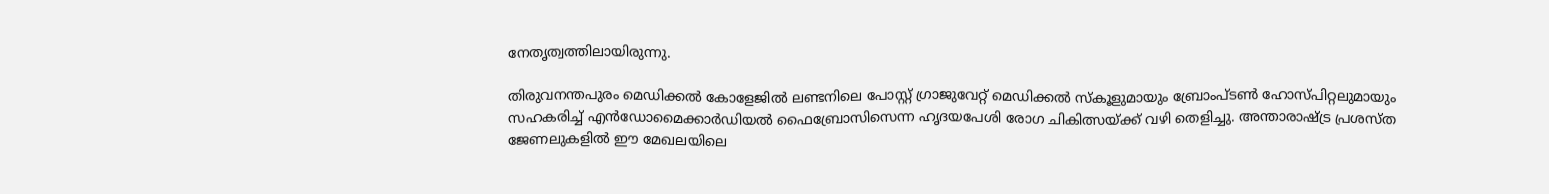നേതൃത്വത്തിലായിരുന്നു.

തിരുവനന്തപുരം മെഡിക്കൽ കോളേജിൽ ലണ്ടനിലെ പോസ്റ്റ് ഗ്രാജുവേറ്റ് മെഡിക്കൽ സ്‌കൂളുമായും ബ്രോംപ്ടൺ ഹോസ്‌പിറ്റലുമായും സഹകരിച്ച് എൻഡോമൈക്കാർഡിയൽ ഫൈബ്രോസിസെന്ന ഹൃദയപേശി രോഗ ചികിത്സയ്ക്ക് വഴി തെളിച്ചു. അന്താരാഷ്ട്ര പ്രശസ്ത ജേണലുകളിൽ ഈ മേഖലയിലെ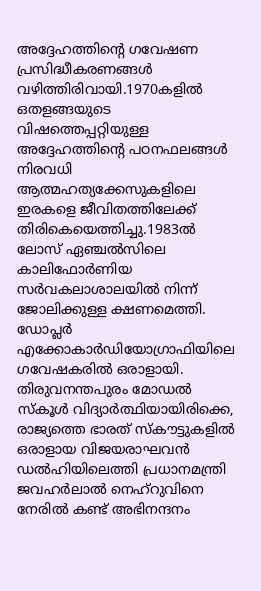അദ്ദേഹത്തിന്റെ ഗവേഷണ പ്രസിദ്ധീകരണങ്ങൾ വഴിത്തിരിവായി.1970കളിൽ ഒതളങ്ങയുടെ വിഷത്തെപ്പറ്റിയുള്ള അദ്ദേഹത്തിന്റെ പഠനഫലങ്ങൾ നിരവധി ആത്മഹത്യക്കേസുകളിലെ ഇരകളെ ജീവിതത്തിലേക്ക് തിരികെയെത്തിച്ചു.1983ൽ ലോസ് ഏഞ്ചൽസിലെ കാലിഫോർണിയ സർവകലാശാലയിൽ നിന്ന് ജോലിക്കുള്ള ക്ഷണമെത്തി. ഡോപ്ലർ എക്കോകാർഡിയോഗ്രാഫിയിലെ ഗവേഷകരിൽ ഒരാളായി. തിരുവനന്തപുരം മോഡൽ സ്‌കൂൾ വിദ്യാർത്ഥിയായിരിക്കെ, രാജ്യത്തെ ഭാരത് സ്‌കൗട്ടുകളിൽ ഒരാളായ വിജയരാഘവൻ ഡൽഹിയിലെത്തി പ്രധാനമന്ത്രി ജവഹർലാൽ നെഹ്റുവിനെ നേരിൽ കണ്ട് അഭിനന്ദനം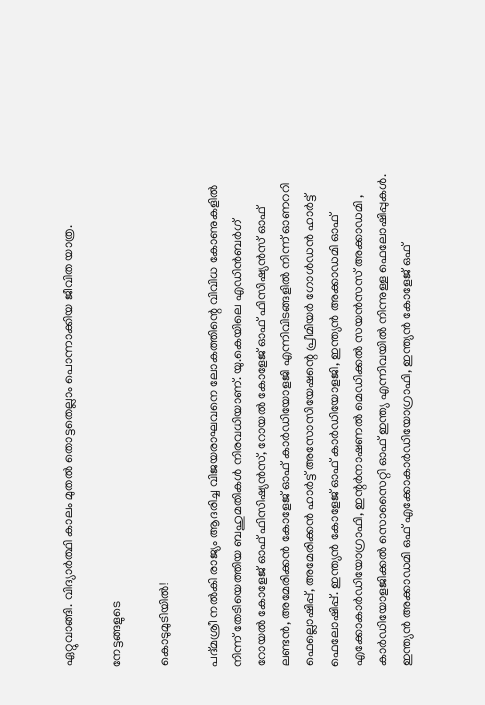ഏറ്റുവാങ്ങി. വിദ്യാർത്ഥി കാലം മുതൽ തൊട്ടതെല്ലാം പൊന്നാക്കിയ ജീവിത യാത്ര.

നേട്ടങ്ങളുടെ

കൊടുമുടിയിൽ!

പദ്മശ്രീ നൽകി രാജ്യം ആദരിച്ച വിജയരാഘവനെ ലോകത്തിന്റെ വിവിധ കോണുകളിൽ നിന്ന് തേടിയെത്തിയ ബഹുമതികൾ നിരവധിയാണ്. യു.കെയിലെ എഡിൻബർഗ് റോയൽ കോളേജ് ഓഫ് ഫിസിഷ്യൻസ്, റോയൽ കോളേജ് ഓഫ് ഫിസിഷ്യൻസ് ഓഫ് ലണ്ടൻ, അമേരിക്കൻ കോളേജ് ഓഫ് കാർഡിയോളജി എന്നിവിടങ്ങളിൽ നിന്ന് ഓണററി ഫെല്ലൊഷിപ്പ്, അമേരിക്കൻ ഹാർട്ട് അസോസിയേഷന്റെ പ്രീമിയർ ഗോൾഡൻ ഹാർട്ട് ഫെലോഷിപ്പ്. ഇന്ത്യൻ കോളേജ് ഓഫ് കാർഡിയോളജി, ഇന്ത്യൻ അക്കാഡമി ഓഫ് എക്കോകാർഡിയോഗ്രാഫി, ഇന്റർനാഷണൽ മെഡിക്കൽ സയൻസസ് അക്കാഡമി , കാർഡിയോളജിക്കൽ സൊസൈറ്റി ഓഫ് ഇന്ത്യ എന്നിവയിൽ നിന്നുള്ള ഫെലോഷിപ്പുകൾ. ഇന്ത്യൻ അക്കാഡമി ഒഫ് എക്കോകാർഡിയോഗ്രാഫി, ഇന്ത്യൻ കോളേജ് ഒഫ്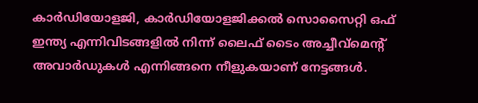കാർഡിയോളജി, കാർഡിയോളജിക്കൽ സൊസൈറ്റി ഒഫ് ഇന്ത്യ എന്നിവിടങ്ങളിൽ നിന്ന് ലൈഫ് ടൈം അച്ചീവ്‌മെന്റ് അവാർഡുകൾ എന്നിങ്ങനെ നീളുകയാണ് നേട്ടങ്ങൾ.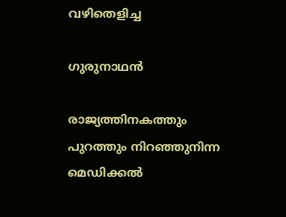വഴിതെളിച്ച

ഗുരുനാഥൻ

രാജ്യത്തിനകത്തും പുറത്തും നിറഞ്ഞുനിന്ന മെഡിക്കൽ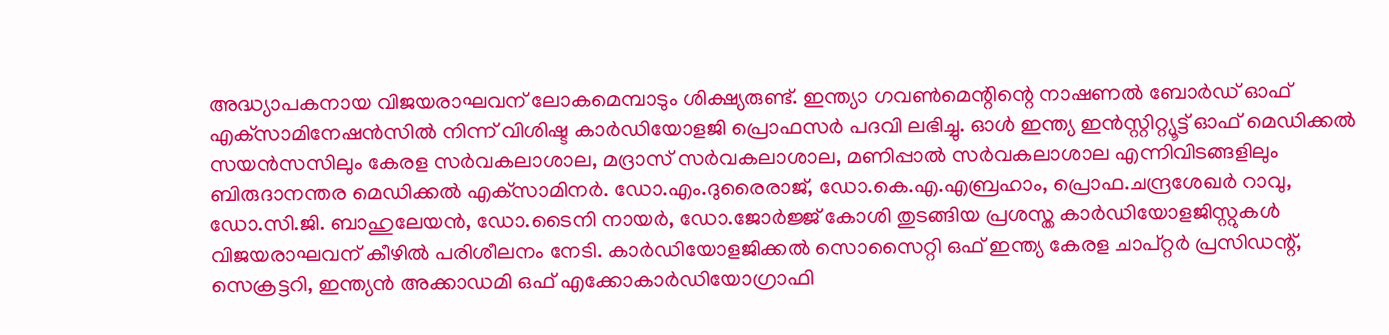അദ്ധ്യാപകനായ വിജയരാഘവന് ലോകമെമ്പാടും ശിക്ഷ്യരുണ്ട്. ഇന്ത്യാ ഗവൺമെന്റിന്റെ നാഷണൽ ബോർഡ് ഓഫ് എക്‌സാമിനേഷൻസിൽ നിന്ന് വിശിഷ്ട കാർഡിയോളജി പ്രൊഫസർ പദവി ലഭിച്ചു. ഓൾ ഇന്ത്യ ഇൻസ്റ്റിറ്റ്യൂട്ട് ഓഫ് മെഡിക്കൽ സയൻസസിലും കേരള സർവകലാശാല, മദ്രാസ് സർവകലാശാല, മണിപ്പാൽ സർവകലാശാല എന്നിവിടങ്ങളിലും ബിരുദാനന്തര മെഡിക്കൽ എക്‌സാമിനർ. ഡോ.എം.ദുരൈരാജ്, ഡോ.കെ.എ.എബ്രഹാം, പ്രൊഫ.ചന്ദ്രശേഖർ റാവു, ഡോ.സി.ജി. ബാഹുലേയൻ, ഡോ.ടൈനി നായർ, ഡോ.ജോർജ്ജ് കോശി തുടങ്ങിയ പ്രശസ്ത കാർഡിയോളജിസ്റ്റുകൾ വിജയരാഘവന് കീഴിൽ പരിശീലനം നേടി. കാർഡിയോളജിക്കൽ സൊസൈറ്റി ഒഫ് ഇന്ത്യ കേരള ചാപ്റ്റർ പ്രസിഡന്റ്, സെക്രട്ടറി, ഇന്ത്യൻ അക്കാഡമി ഒഫ് എക്കോകാർഡിയോഗ്രാഫി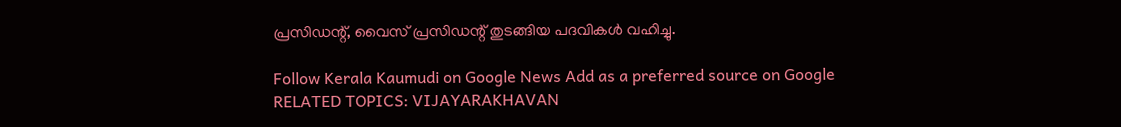പ്രസിഡന്റ്, വൈസ് പ്രസിഡന്റ് തുടങ്ങിയ പദവികൾ വഹിച്ചു.

Follow Kerala Kaumudi on Google News Add as a preferred source on Google
RELATED TOPICS: VIJAYARAKHAVAN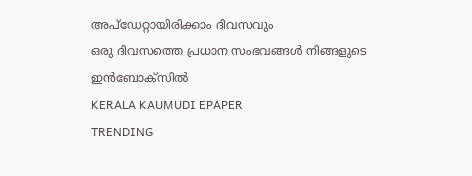അപ്ഡേറ്റായിരിക്കാം ദിവസവും
ഒരു ദിവസത്തെ പ്രധാന സംഭവങ്ങൾ നിങ്ങളുടെ ഇൻബോക്സിൽ
KERALA KAUMUDI EPAPER
TRENDING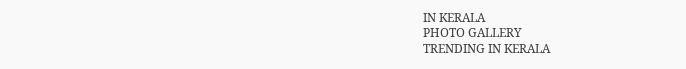IN KERALA
PHOTO GALLERY
TRENDING IN KERALA